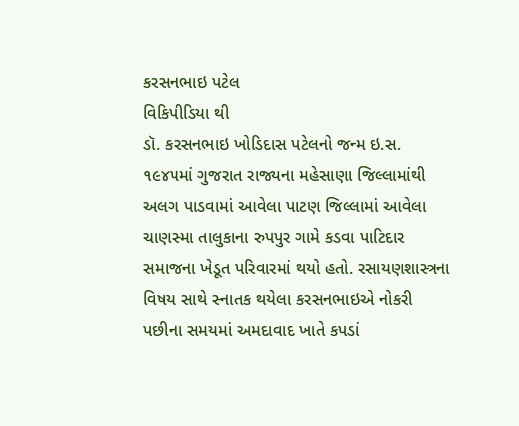કરસનભાઇ પટેલ
વિકિપીડિયા થી
ડૉ. કરસનભાઇ ખોડિદાસ પટેલનો જન્મ ઇ.સ. ૧૯૪૫માં ગુજરાત રાજ્યના મહેસાણા જિલ્લામાંથી અલગ પાડવામાં આવેલા પાટણ જિલ્લામાં આવેલા ચાણસ્મા તાલુકાના રુપપુર ગામે કડવા પાટિદાર સમાજના ખેડૂત પરિવારમાં થયો હતો. રસાયણશાસ્ત્રના વિષય સાથે સ્નાતક થયેલા કરસનભાઇએ નોકરી પછીના સમયમાં અમદાવાદ ખાતે કપડાં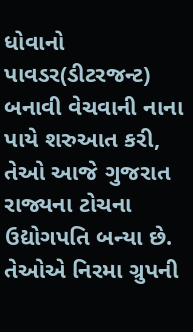ધોવાનો પાવડર(ડીટરજન્ટ) બનાવી વેચવાની નાના પાયે શરુઆત કરી, તેઓ આજે ગુજરાત રાજ્યના ટોચના ઉદ્યોગપતિ બન્યા છે. તેઓએ નિરમા ગ્રુપની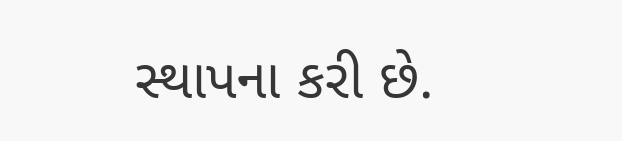સ્થાપના કરી છે.